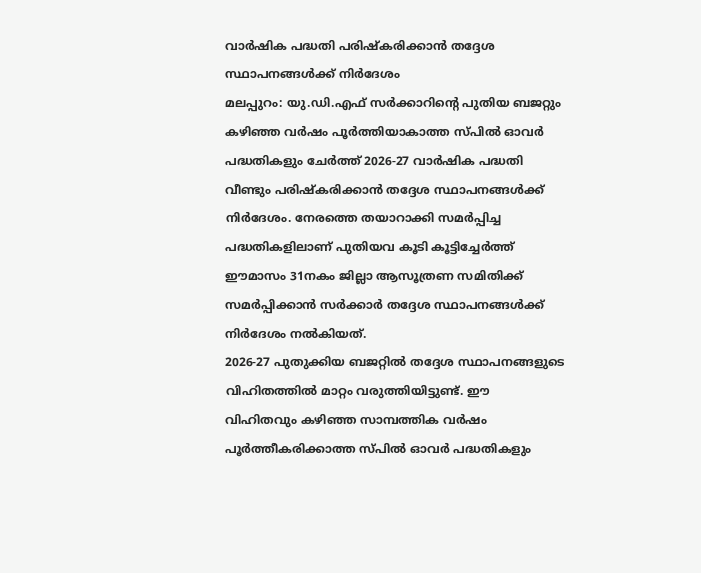വാർഷിക പദ്ധതി പരിഷ്കരിക്കാൻ തദ്ദേശ സ്ഥാപനങ്ങൾക്ക് നിർദേശം
മലപ്പുറം: യു.ഡി.എഫ് സർക്കാറിന്റെ പുതിയ ബജറ്റും കഴിഞ്ഞ വർഷം പൂർത്തിയാകാത്ത സ്പിൽ ഓവർ പദ്ധതികളും ചേർത്ത് 2026-27 വാർഷിക പദ്ധതി വീണ്ടും പരിഷ്കരിക്കാൻ തദ്ദേശ സ്ഥാപനങ്ങൾക്ക് നിർദേശം. നേരത്തെ തയാറാക്കി സമർപ്പിച്ച പദ്ധതികളിലാണ് പുതിയവ കൂടി കൂട്ടിച്ചേർത്ത് ഈമാസം 31നകം ജില്ലാ ആസൂത്രണ സമിതിക്ക് സമർപ്പിക്കാൻ സർക്കാർ തദ്ദേശ സ്ഥാപനങ്ങൾക്ക് നിർദേശം നൽകിയത്.
2026-27 പുതുക്കിയ ബജറ്റിൽ തദ്ദേശ സ്ഥാപനങ്ങളുടെ വിഹിതത്തിൽ മാറ്റം വരുത്തിയിട്ടുണ്ട്. ഈ വിഹിതവും കഴിഞ്ഞ സാമ്പത്തിക വർഷം പൂർത്തീകരിക്കാത്ത സ്പിൽ ഓവർ പദ്ധതികളും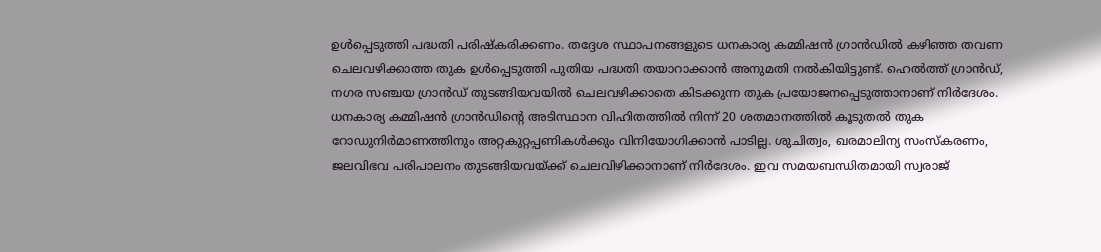ഉൾപ്പെടുത്തി പദ്ധതി പരിഷ്കരിക്കണം. തദ്ദേശ സ്ഥാപനങ്ങളുടെ ധനകാര്യ കമ്മിഷൻ ഗ്രാൻഡിൽ കഴിഞ്ഞ തവണ ചെലവഴിക്കാത്ത തുക ഉൾപ്പെടുത്തി പുതിയ പദ്ധതി തയാറാക്കാൻ അനുമതി നൽകിയിട്ടുണ്ട്. ഹെൽത്ത് ഗ്രാൻഡ്, നഗര സഞ്ചയ ഗ്രാൻഡ് തുടങ്ങിയവയിൽ ചെലവഴിക്കാതെ കിടക്കുന്ന തുക പ്രയോജനപ്പെടുത്താനാണ് നിർദേശം.
ധനകാര്യ കമ്മിഷൻ ഗ്രാൻഡിന്റെ അടിസ്ഥാന വിഹിതത്തിൽ നിന്ന് 20 ശതമാനത്തിൽ കൂടുതൽ തുക റോഡുനിർമാണത്തിനും അറ്റകുറ്റപ്പണികൾക്കും വിനിയോഗിക്കാൻ പാടില്ല. ശുചിത്വം, ഖരമാലിന്യ സംസ്കരണം, ജലവിഭവ പരിപാലനം തുടങ്ങിയവയ്ക്ക് ചെലവിഴിക്കാനാണ് നിർദേശം. ഇവ സമയബന്ധിതമായി സ്വരാജ്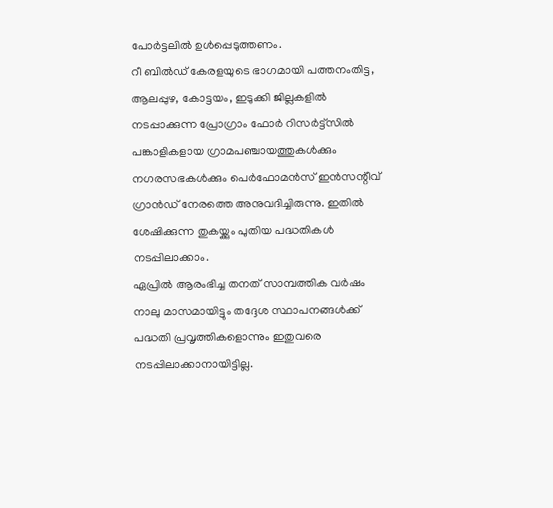പോർട്ടലിൽ ഉൾപ്പെടുത്തണം.
റീ ബിൽഡ് കേരളയുടെ ഭാഗമായി പത്തനംതിട്ട, ആലപ്പുഴ, കോട്ടയം, ഇടുക്കി ജില്ലകളിൽ നടപ്പാക്കുന്ന പ്രോഗ്രാം ഫോർ റിസർട്ട്സിൽ പങ്കാളികളായ ഗ്രാമപഞ്ചായത്തുകൾക്കും നഗരസഭകൾക്കും പെർഫോമൻസ് ഇൻസന്റീവ് ഗ്രാൻഡ് നേരത്തെ അനുവദിച്ചിരുന്നു. ഇതിൽ ശേഷിക്കുന്ന തുകയ്ക്കും പുതിയ പദ്ധതികൾ നടപ്പിലാക്കാം.
ഏപ്രിൽ ആരംഭിച്ച തനത് സാമ്പത്തിക വർഷം നാലു മാസമായിട്ടും തദ്ദേശ സ്ഥാപനങ്ങൾക്ക് പദ്ധതി പ്രവൃത്തികളൊന്നും ഇതുവരെ നടപ്പിലാക്കാനായിട്ടില്ല.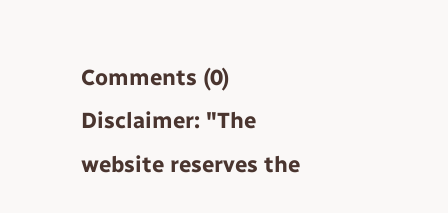Comments (0)
Disclaimer: "The website reserves the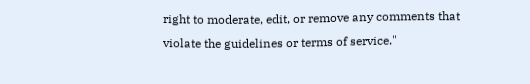right to moderate, edit, or remove any comments that violate the guidelines or terms of service."